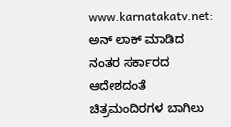www.karnatakatv.net: ಅನ್ ಲಾಕ್ ಮಾಡಿದ ನಂತರ ಸರ್ಕಾರದ ಆದೇಶದಂತೆ ಚಿತ್ರಮಂದಿರಗಳ ಬಾಗಿಲು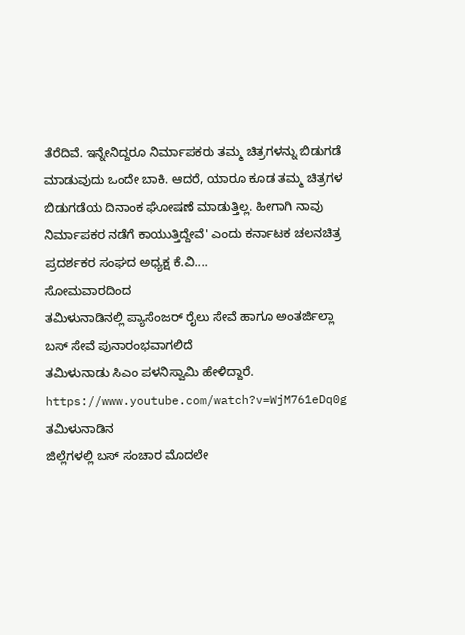ತೆರೆದಿವೆ. ಇನ್ನೇನಿದ್ದರೂ ನಿರ್ಮಾಪಕರು ತಮ್ಮ ಚಿತ್ರಗಳನ್ನು ಬಿಡುಗಡೆ ಮಾಡುವುದು ಒಂದೇ ಬಾಕಿ. ಆದರೆ, ಯಾರೂ ಕೂಡ ತಮ್ಮ ಚಿತ್ರಗಳ ಬಿಡುಗಡೆಯ ದಿನಾಂಕ ಘೋಷಣೆ ಮಾಡುತ್ತಿಲ್ಲ. ಹೀಗಾಗಿ ನಾವು ನಿರ್ಮಾಪಕರ ನಡೆಗೆ ಕಾಯುತ್ತಿದ್ದೇವೆ' ಎಂದು ಕರ್ನಾಟಕ ಚಲನಚಿತ್ರ ಪ್ರದರ್ಶಕರ ಸಂಘದ ಅಧ್ಯಕ್ಷ ಕೆ.ವಿ....
ಸೋಮವಾರದಿಂದ
ತಮಿಳುನಾಡಿನಲ್ಲಿ ಪ್ಯಾಸೆಂಜರ್ ರೈಲು ಸೇವೆ ಹಾಗೂ ಅಂತರ್ಜಿಲ್ಲಾ ಬಸ್ ಸೇವೆ ಪುನಾರಂಭವಾಗಲಿದೆ
ತಮಿಳುನಾಡು ಸಿಎಂ ಪಳನಿಸ್ವಾಮಿ ಹೇಳಿದ್ದಾರೆ.
https://www.youtube.com/watch?v=WjM761eDq0g
ತಮಿಳುನಾಡಿನ
ಜಿಲ್ಲೆಗಳಲ್ಲಿ ಬಸ್ ಸಂಚಾರ ಮೊದಲೇ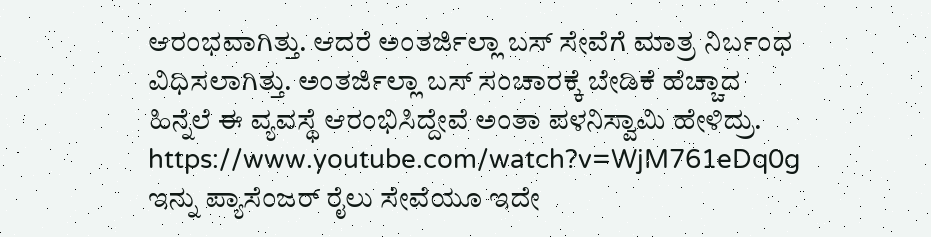ಆರಂಭವಾಗಿತ್ತು. ಆದರೆ ಅಂತರ್ಜಿಲ್ಲಾ ಬಸ್ ಸೇವೆಗೆ ಮಾತ್ರ ನಿರ್ಬಂಧ
ವಿಧಿಸಲಾಗಿತ್ತು. ಅಂತರ್ಜಿಲ್ಲಾ ಬಸ್ ಸಂಚಾರಕ್ಕೆ ಬೇಡಿಕೆ ಹೆಚ್ಚಾದ
ಹಿನ್ನೆಲೆ ಈ ವ್ಯವಸ್ಥೆ ಆರಂಭಿಸಿದ್ದೇವೆ ಅಂತಾ ಪಳನಿಸ್ವಾಮಿ ಹೇಳಿದ್ರು.
https://www.youtube.com/watch?v=WjM761eDq0g
ಇನ್ನು ಪ್ಯಾಸೆಂಜರ್ ರೈಲು ಸೇವೆಯೂ ಇದೇ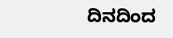ದಿನದಿಂದ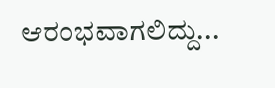ಆರಂಭವಾಗಲಿದ್ದು...